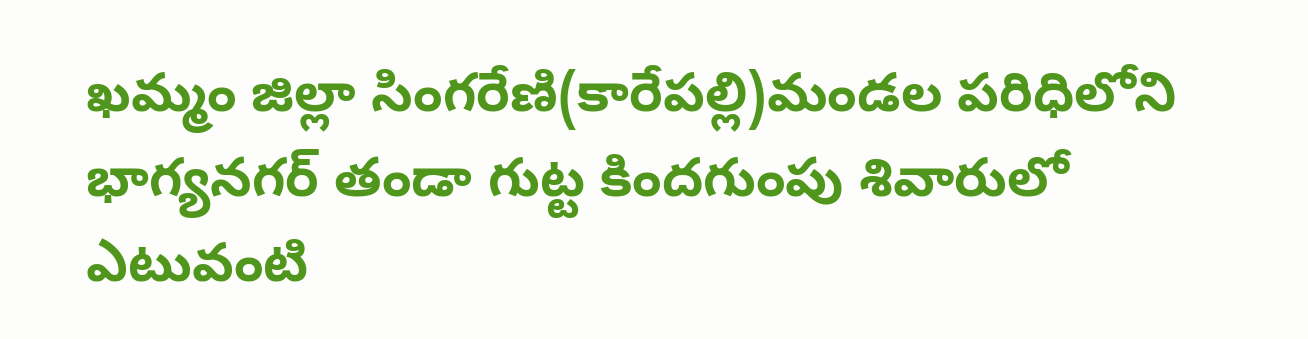ఖమ్మం జిల్లా సింగరేణి(కారేపల్లి)మండల పరిధిలోని భాగ్యనగర్ తండా గుట్ట కిందగుంపు శివారులో ఎటువంటి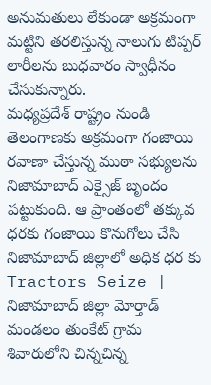అనుమతులు లేకుండా అక్రమంగా మట్టిని తరలిస్తున్న నాలుగు టిప్పర్ లారీలను బుధవారం స్వాధీనం చేసుకున్నారు.
మధ్యప్రదేశ్ రాష్ట్రం నుండి తెలంగాణకు అక్రమంగా గంజాయి రవాణా చేస్తున్న ముఠా సభ్యులను నిజామాబాద్ ఎక్సైజ్ బృందం పట్టుకుంది. ఆ ప్రాంతంలో తక్కువ ధరకు గంజాయి కొనుగోలు చేసి నిజామాబాద్ జిల్లాలో అధిక ధర కు
Tractors Seize | నిజామాబాద్ జిల్లా మోర్తాడ్ మండలం తుంకేట్ గ్రామ శివారులోని చిన్నచిన్న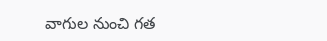వాగుల నుంచి గత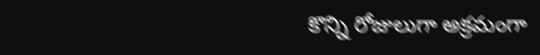కొన్ని రోజులుగా అక్రమంగా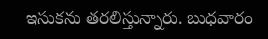ఇసుకను తరలిస్తున్నారు. బుధవారం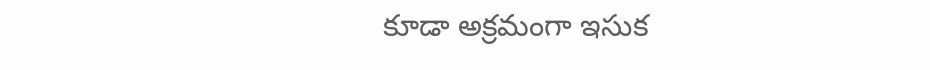కూడా అక్రమంగా ఇసుక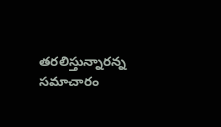తరలిస్తున్నారన్న సమాచారం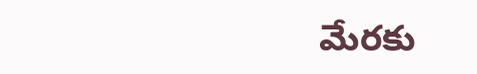మేరకు